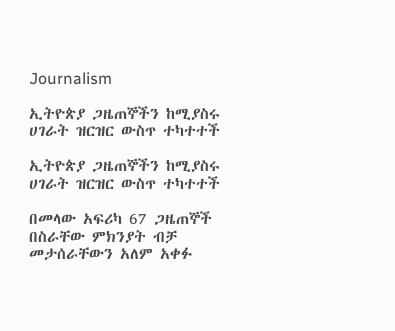Journalism

ኢትዮጵያ ጋዜጠኞችን ከሚያስሩ ሀገራት ዝርዝር ውስጥ ተካተተች

ኢትዮጵያ ጋዜጠኞችን ከሚያስሩ ሀገራት ዝርዝር ውስጥ ተካተተች

በመላው አፍሪካ 67 ጋዜጠኞች በስራቸው ምክንያት ብቻ መታሰራቸውን አለም አቀፉ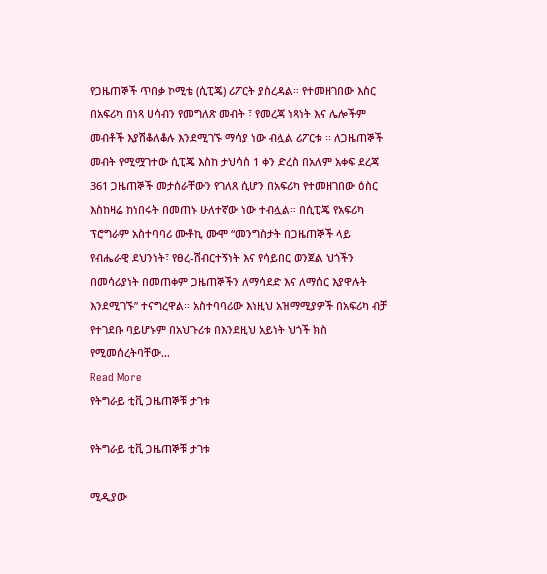የጋዜጠኞች ጥበቃ ኮሚቴ (ሲፒጄ) ሪፖርት ያስረዳል። የተመዘገበው እስር በአፍሪካ በነጻ ሀሳብን የመግለጽ መብት ፣ የመረጃ ነጻነት እና ሌሎችም መብቶች እያሽቆለቆሉ እንደሚገኙ ማሳያ ነው ብሏል ሪፖርቱ ፡፡ ለጋዜጠኞች መብት የሚሟገተው ሲፒጄ እስከ ታህሳስ 1 ቀን ድረስ በአለም አቀፍ ደረጃ 361 ጋዜጠኞች መታሰራቸውን የገለጸ ሲሆን በአፍሪካ የተመዘገበው ዕስር እስከዛሬ ከነበሩት በመጠኑ ሁለተኛው ነው ተብሏል። በሲፒጄ የአፍሪካ ፕሮግራም አስተባባሪ ሙቶኪ ሙሞ “መንግስታት በጋዜጠኞች ላይ የብሔራዊ ደህንነት፣ የፀረ-ሽብርተኝነት እና የሳይበር ወንጀል ህጎችን በመሳሪያነት በመጠቀም ጋዜጠኞችን ለማሳደድ እና ለማሰር እያዋሉት እንደሚገኙ” ተናግረዋል፡፡ አስተባባሪው እነዚህ አዝማሚያዎች በአፍሪካ ብቻ የተገደቡ ባይሆኑም በአህጉሪቱ በእንደዚህ አይነት ህጎች ክስ የሚመሰረትባቸው…
Read More
የትግራይ ቲቪ ጋዜጠኞቹ ታገቱ

የትግራይ ቲቪ ጋዜጠኞቹ ታገቱ

ሚዲያው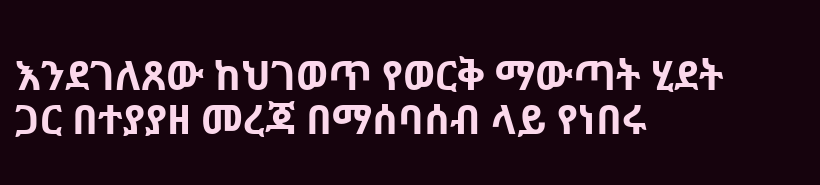እንደገለጸው ከህገወጥ የወርቅ ማውጣት ሂደት ጋር በተያያዘ መረጃ በማሰባሰብ ላይ የነበሩ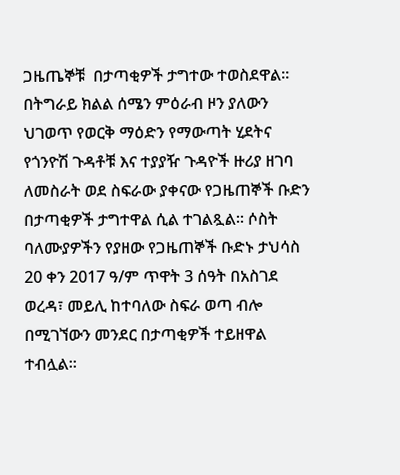ጋዜጤኞቹ  በታጣቂዎች ታግተው ተወስደዋል። በትግራይ ክልል ሰሜን ምዕራብ ዞን ያለውን ህገወጥ የወርቅ ማዕድን የማውጣት ሂደትና የጎንዮሽ ጉዳቶቹ እና ተያያዥ ጉዳዮች ዙሪያ ዘገባ ለመስራት ወደ ስፍራው ያቀናው የጋዜጠኞች ቡድን በታጣቂዎች ታግተዋል ሲል ተገልጿል። ሶስት ባለሙያዎችን የያዘው የጋዜጠኞች ቡድኑ ታህሳስ 20 ቀን 2017 ዓ/ም ጥዋት 3 ሰዓት በአስገደ ወረዳ፣ መይሊ ከተባለው ስፍራ ወጣ ብሎ በሚገኘውን መንደር በታጣቂዎች ተይዘዋል ተብሏል።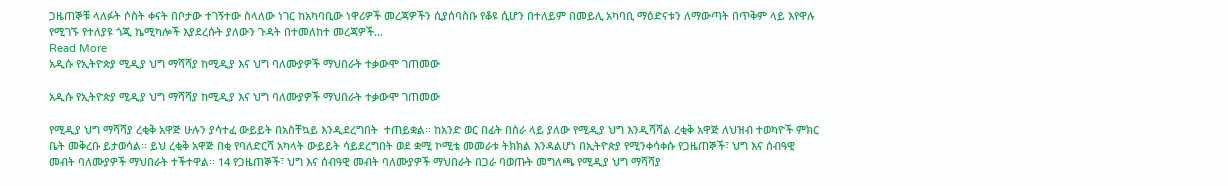ጋዜጠኞቹ ላለፉት ሶስት ቀናት በቦታው ተገኝተው ስላለው ነገር ከአካባቢው ነዋሪዎች መረጃዎችን ሲያሰባስቡ የቆዩ ሲሆን በተለይም በመይሊ አካባቢ ማዕድናቱን ለማውጣት በጥቅም ላይ እየዋሉ የሚገኙ የተለያዩ ጎጂ ኬሚካሎች እያደረሱት ያለውን ጉዳት በተመለከተ መረጃዎች…
Read More
አዲሱ የኢትዮጵያ ሚዲያ ህግ ማሻሻያ ከሚዲያ እና ህግ ባለሙያዎች ማህበራት ተቃውሞ ገጠመው

አዲሱ የኢትዮጵያ ሚዲያ ህግ ማሻሻያ ከሚዲያ እና ህግ ባለሙያዎች ማህበራት ተቃውሞ ገጠመው

የሚዲያ ህግ ማሻሻያ ረቂቅ አዋጅ ሁሉን ያሳተፈ ውይይት በአስቸኳይ እንዲደረግበት  ተጠይቋል፡፡ ከአንድ ወር በፊት በስራ ላይ ያለው የሚዲያ ህግ እንዲሻሻል ረቂቅ አዋጅ ለህዝብ ተወካዮች ምክር ቤት መቅረቡ ይታወሳል፡፡ ይህ ረቂቅ አዋጅ በቂ የባለድርሻ አካላት ውይይት ሳይደረግበት ወደ ቋሚ ኮሚቴ መመራቱ ትክክል እንዳልሆነ በኢትዮጵያ የሚንቀሳቀሱ የጋዜጠኞች፣ ህግ እና ሰብዓዊ መብት ባለሙያዎች ማህበራት ተችተዋል፡፡ 14 የጋዜጠኞች፣ ህግ እና ሰብዓዊ መብት ባለሙያዎች ማህበራት በጋራ ባወጡት መግለጫ የሚዲያ ህግ ማሻሻያ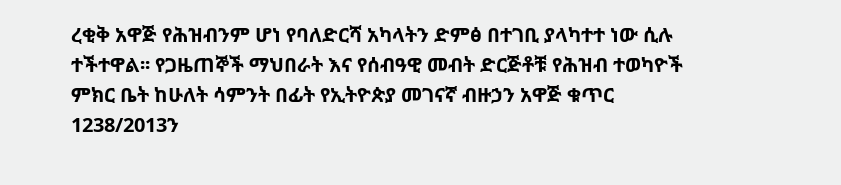ረቂቅ አዋጅ የሕዝብንም ሆነ የባለድርሻ አካላትን ድምፅ በተገቢ ያላካተተ ነው ሲሉ ተችተዋል፡፡ የጋዜጠኞች ማህበራት እና የሰብዓዊ መብት ድርጅቶቹ የሕዝብ ተወካዮች ምክር ቤት ከሁለት ሳምንት በፊት የኢትዮጵያ መገናኛ ብዙኃን አዋጅ ቁጥር 1238/2013ን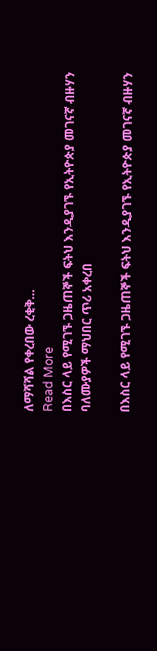ለማሻሻል የቀረበው ረቂቅ…
Read More
በእስር ላይ የሚገኙ ጋዜጠኞች ፍትህ እንዲያገኙ የኢትዮጵያ መገናኛ ብዙሃን ባለሙያዎች ማህበር ጥሪ አቀረበ

በእስር ላይ የሚገኙ ጋዜጠኞች ፍትህ እንዲያገኙ የኢትዮጵያ መገናኛ ብዙሃን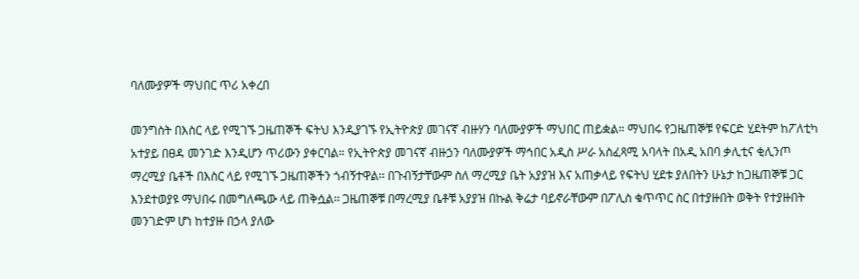ባለሙያዎች ማህበር ጥሪ አቀረበ

መንግስት በእስር ላይ የሚገኙ ጋዜጠኞች ፍትህ እንዲያገኙ የኢትዮጵያ መገናኛ ብዙሃን ባለሙያዎች ማህበር ጠይቋል። ማህበሩ የጋዜጠኞቹ የፍርድ ሂደትም ከፖለቲካ አተያይ በፀዳ መንገድ እንዲሆን ጥሪውን ያቀርባል። የኢትዮጵያ መገናኛ ብዙኃን ባለሙያዎች ማኅበር አዲስ ሥራ አስፈጻሚ አባላት በአዲ አበባ ቃሊቲና ቂሊንጦ ማረሚያ ቤቶች በእስር ላይ የሚገኙ ጋዜጠኞችን ጎብኝተዋል፡፡ በጉብኝታቸውም ስለ ማረሚያ ቤት አያያዝ እና አጠቃላይ የፍትህ ሂደቱ ያለበትን ሁኔታ ከጋዜጠኞቹ ጋር እንደተወያዩ ማህበሩ በመግለጫው ላይ ጠቅሷል፡፡ ጋዜጠኞቹ በማረሚያ ቤቶቹ አያያዝ በኩል ቅሬታ ባይኖራቸውም በፖሊስ ቁጥጥር ስር በተያዙበት ወቅት የተያዙበት መንገድም ሆነ ከተያዙ በኃላ ያለው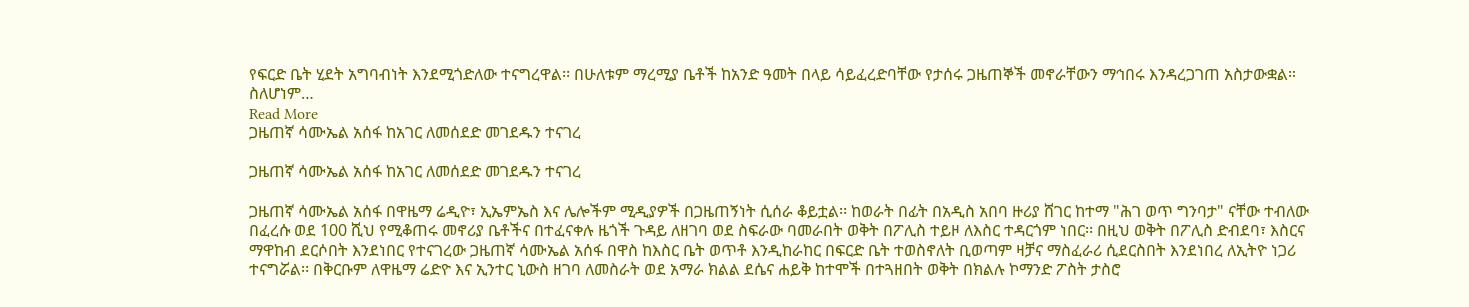የፍርድ ቤት ሂደት አግባብነት እንደሚጎድለው ተናግረዋል፡፡ በሁለቱም ማረሚያ ቤቶች ከአንድ ዓመት በላይ ሳይፈረድባቸው የታሰሩ ጋዜጠኞች መኖራቸውን ማኅበሩ እንዳረጋገጠ አስታውቋል። ስለሆነም…
Read More
ጋዜጠኛ ሳሙኤል አሰፋ ከአገር ለመሰደድ መገደዱን ተናገረ

ጋዜጠኛ ሳሙኤል አሰፋ ከአገር ለመሰደድ መገደዱን ተናገረ

ጋዜጠኛ ሳሙኤል አሰፋ በዋዜማ ሬዲዮ፣ ኢኤምኤስ እና ሌሎችም ሚዲያዎች በጋዜጠኝነት ሲሰራ ቆይቷል፡፡ ከወራት በፊት በአዲስ አበባ ዙሪያ ሸገር ከተማ "ሕገ ወጥ ግንባታ" ናቸው ተብለው በፈረሱ ወደ 100 ሺህ የሚቆጠሩ መኖሪያ ቤቶችና በተፈናቀሉ ዜጎች ጉዳይ ለዘገባ ወደ ስፍራው ባመራበት ወቅት በፖሊስ ተይዞ ለእስር ተዳርጎም ነበር፡፡ በዚህ ወቅት በፖሊስ ድብደባ፣ እስርና ማዋከብ ደርሶበት እንደነበር የተናገረው ጋዜጠኛ ሳሙኤል አሰፋ በዋስ ከእስር ቤት ወጥቶ እንዲከራከር በፍርድ ቤት ተወስኖለት ቢወጣም ዛቻና ማስፈራሪ ሲደርስበት እንደነበረ ለኢትዮ ነጋሪ ተናግሯል፡፡ በቅርቡም ለዋዜማ ሬድዮ እና ኢንተር ኒውስ ዘገባ ለመስራት ወደ አማራ ክልል ደሴና ሐይቅ ከተሞች በተጓዘበት ወቅት በክልሉ ኮማንድ ፖስት ታስሮ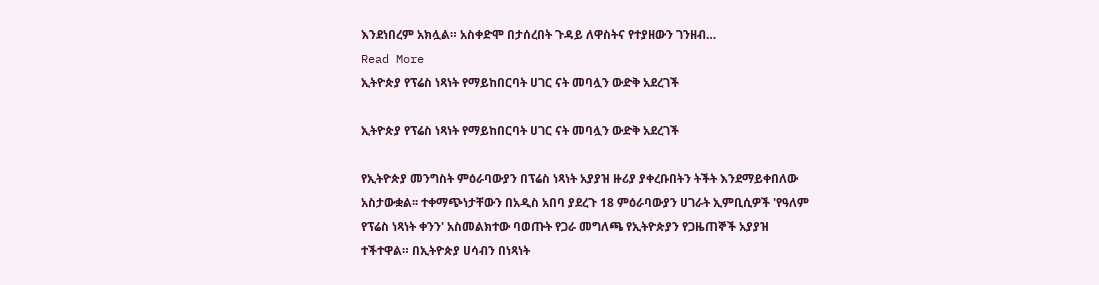እንደነበረም አክሏል። አስቀድሞ በታሰረበት ጉዳይ ለዋስትና የተያዘውን ገንዘብ…
Read More
ኢትዮጵያ የፕሬስ ነጻነት የማይከበርባት ሀገር ናት መባሏን ውድቅ አደረገች

ኢትዮጵያ የፕሬስ ነጻነት የማይከበርባት ሀገር ናት መባሏን ውድቅ አደረገች

የኢትዮጵያ መንግስት ምዕራባውያን በፕሬስ ነጻነት አያያዝ ዙሪያ ያቀረቡበትን ትችት እንደማይቀበለው አስታውቋል፡፡ ተቀማጭነታቸውን በአዲስ አበባ ያደረጉ 18 ምዕራባውያን ሀገራት ኢምቢሲዎች 'የዓለም የፕሬስ ነጻነት ቀንን' አስመልክተው ባወጡት የጋራ መግለጫ የኢትዮጵያን የጋዜጠኞች አያያዝ ተችተዋል። በኢትዮጵያ ሀሳብን በነጻነት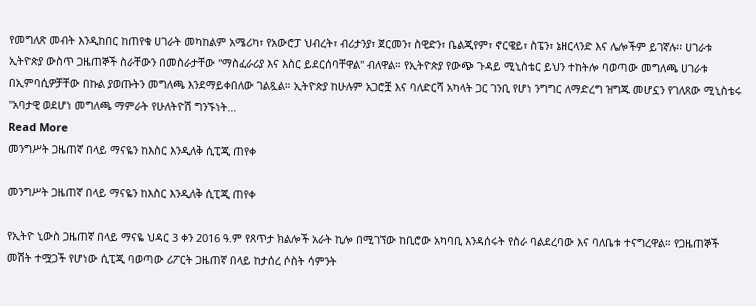የመግለጽ መብት እንዲከበር ከጠየቁ ሀገራት መካከልም አሜሪካ፣ የአውሮፓ ህብረት፣ ብሪታንያ፣ ጀርመን፣ ስዊድን፣ ቤልጂየም፣ ኖርዌይ፣ ስፔን፣ ኔዘርላንድ እና ሌሎችም ይገኛሉ፡፡ ሀገራቱ ኢትዮጵያ ውስጥ ጋዜጠኞች ስራቸውን በመስራታቸው "ማስፈራሪያ እና እስር ይደርሰባቸዋል" ብለዋል። የኢትዮጵያ የውጭ ጉዳይ ሚኒስቴር ይህን ተከትሎ ባወጣው መግለጫ ሀገራቱ በኢምባሲዎቻቸው በኩል ያወጡትን መግለጫ እንደማይቀበለው ገልጿል። ኢትዮጵያ ከሁሉም አጋሮቿ እና ባለድርሻ አካላት ጋር ገንቢ የሆነ ንግግር ለማድረግ ዝግጁ መሆኗን የገለጸው ሚኒስቴሩ "አባታዊ ወደሆነ መግለጫ ማምራት የሁለትዮሽ ግንኙነት…
Read More
መንግሥት ጋዜጠኛ በላይ ማናዬን ከእስር እንዲለቅ ሲፒጂ ጠየቀ

መንግሥት ጋዜጠኛ በላይ ማናዬን ከእስር እንዲለቅ ሲፒጂ ጠየቀ

የኢትዮ ኒውስ ጋዜጠኛ በላይ ማናዬ ህዳር 3 ቀን 2016 ዓ.ም የጸጥታ ክልሎች አራት ኪሎ በሚገኘው ከቢሮው አካባቢ እንዳሰሩት የስራ ባልደረባው እና ባለቤቱ ተናግረዋል። የጋዜጠኞች መሽት ተሟጋች የሆነው ሲፒጂ ባወጣው ሪፖርት ጋዜጠኛ በላይ ከታሰረ ሶስት ሳምንት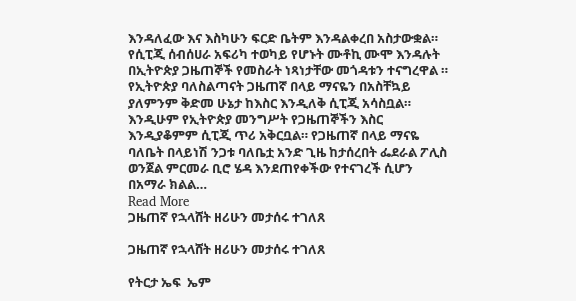እንዳለፈው እና እስካሁን ፍርድ ቤትም እንዳልቀረበ አስታውቋል። የሲፒጂ ሰብሰሀራ አፍሪካ ተወካይ የሆኑት ሙቶኪ ሙሞ እንዳሉት በኢትዮጵያ ጋዜጠኞች የመስራት ነጻነታቸው መጎዳቱን ተናግረዋል ። የኢትዮጵያ ባለስልጣናት ጋዜጠኛ በላይ ማናዬን በአስቸኳይ ያለምንም ቅድመ ሁኔታ ከእስር እንዲለቅ ሲፒጂ አሳስቧል። እንዲሁም የኢትዮጵያ መንግሥት የጋዜጠኞችን እስር እንዲያቆምም ሲፒጂ ጥሪ አቅርቧል። የጋዜጠኛ በላይ ማናዬ ባለቤት በላይነሽ ንጋቱ ባለቤቷ አንድ ጊዜ ከታሰረበት ፌደራል ፖሊስ ወንጀል ምርመራ ቢሮ ሄዳ እንደጠየቀችው የተናገረች ሲሆን በአማራ ክልል…
Read More
ጋዜጠኛ የኋላሸት ዘሪሁን መታሰሩ ተገለጸ

ጋዜጠኛ የኋላሸት ዘሪሁን መታሰሩ ተገለጸ

የትርታ ኤፍ  ኤም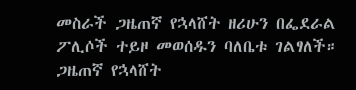መስራች ጋዜጠኛ የኋላሸት ዘሪሁን በፌደራል ፖሊሶች ተይዞ መወሰዱን ባለቤቱ ገልፃለች። ጋዜጠኛ የኋላሸት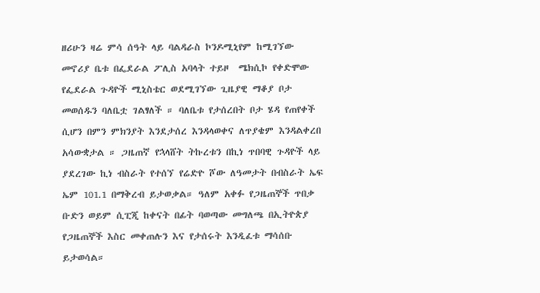ዘሪሁን ዛሬ ምሳ ሰዓት ላይ ባልዳራስ ኮንዶሚኒየም ከሚገኘው መኖሪያ ቤቱ በፌደራል ፖሊስ አባላት ተይዞ  ሜክሲኮ የቀድሞው የፌደራል ጉዳዮች ሚኒስቴር ወደሚገኘው ጊዜያዊ ማቆያ ቦታ መወሰዱን ባለቤቷ ገልፃለች ። ባለቤቱ የታሰረበት ቦታ ሄዳ የጠየቀች ሲሆን በምን ምክንያት እንደታሰረ እንዳላወቀና ለጥያቄም እንዳልቀረበ አሳውቋታል ። ጋዜጠኛ የኋላሸት ትኩረቱን በኪነ ጥበባዊ ጉዳዮች ላይ ያደረገው ኪነ ብስራት የተሰኘ የሬድዮ ሾው ለዓመታት በብስራት ኤፍ ኤም 101.1 በማቅረብ ይታወቃል። ዓለም አቀፉ የጋዜጠኞች ጥበቃ ቡድን ወይም ሲፒጂ ከቀናት በፊት ባወጣው መግለጫ በኢትዮጵያ የጋዜጠኞች እስር መቀጠሉን እና የታሰሩት እንዲፈቱ ማሳሰቡ ይታወሳል።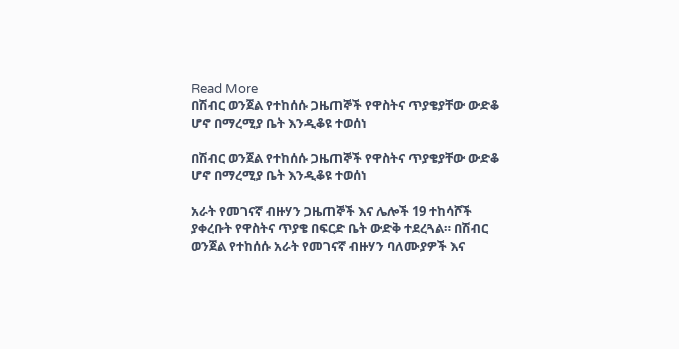Read More
በሽብር ወንጀል የተከሰሱ ጋዜጠኞች የዋስትና ጥያቄያቸው ውድቆ ሆኖ በማረሚያ ቤት እንዲቆዩ ተወሰነ

በሽብር ወንጀል የተከሰሱ ጋዜጠኞች የዋስትና ጥያቄያቸው ውድቆ ሆኖ በማረሚያ ቤት እንዲቆዩ ተወሰነ

አራት የመገናኛ ብዙሃን ጋዜጠኞች እና ሌሎች 19 ተከሳሾች ያቀረቡት የዋስትና ጥያቄ በፍርድ ቤት ውድቅ ተደረጓል። በሽብር ወንጀል የተከሰሱ አራት የመገናኛ ብዙሃን ባለሙያዎች እና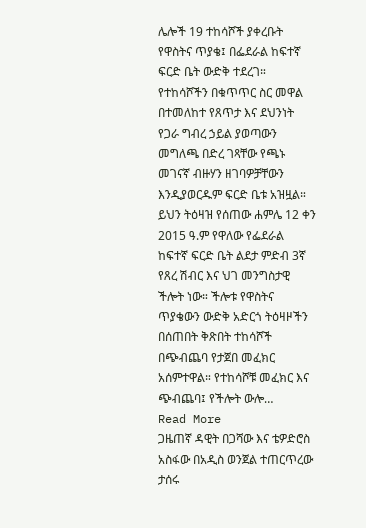ሌሎች 19 ተከሳሾች ያቀረቡት የዋስትና ጥያቄ፤ በፌደራል ከፍተኛ ፍርድ ቤት ውድቅ ተደረገ። የተከሳሾችን በቁጥጥር ስር መዋል በተመለከተ የጸጥታ እና ደህንነት የጋራ ግብረ ኃይል ያወጣውን መግለጫ በድረ ገጻቸው የጫኑ መገናኛ ብዙሃን ዘገባዎቻቸውን እንዲያወርዱም ፍርድ ቤቱ አዝዟል። ይህን ትዕዛዝ የሰጠው ሐምሌ 12 ቀን 2015 ዓ.ም የዋለው የፌደራል ከፍተኛ ፍርድ ቤት ልደታ ምድብ 3ኛ የጸረ ሽብር እና ህገ መንግስታዊ ችሎት ነው። ችሎቱ የዋስትና ጥያቄውን ውድቅ አድርጎ ትዕዛዞችን በሰጠበት ቅጽበት ተከሳሾች በጭብጨባ የታጀበ መፈክር አሰምተዋል። የተከሳሾቹ መፈክር እና ጭብጨባ፤ የችሎት ውሎ…
Read More
ጋዜጠኛ ዳዊት በጋሻው እና ቴዎድሮስ አስፋው በአዲስ ወንጀል ተጠርጥረው ታሰሩ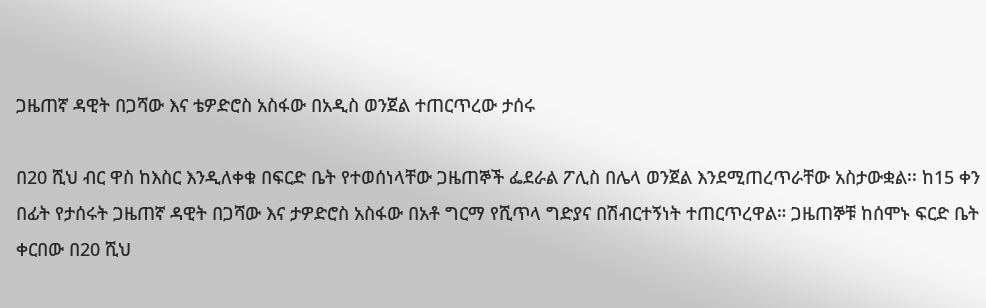ጋዜጠኛ ዳዊት በጋሻው እና ቴዎድሮስ አስፋው በአዲስ ወንጀል ተጠርጥረው ታሰሩ

በ20 ሺህ ብር ዋስ ከእስር እንዲለቀቁ በፍርድ ቤት የተወሰነላቸው ጋዜጠኞች ፌደራል ፖሊስ በሌላ ወንጀል እንደሚጠረጥራቸው አስታውቋል፡፡ ከ15 ቀን በፊት የታሰሩት ጋዜጠኛ ዳዊት በጋሻው እና ታዎድሮስ አስፋው በአቶ ግርማ የሺጥላ ግድያና በሽብርተኝነት ተጠርጥረዋል። ጋዜጠኞቹ ከሰሞኑ ፍርድ ቤት ቀርበው በ20 ሺህ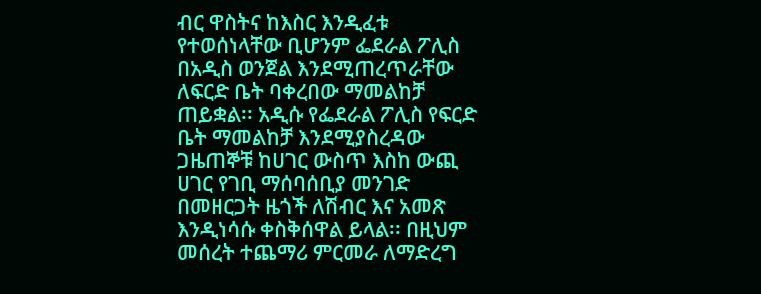ብር ዋስትና ከእስር እንዲፈቱ የተወሰነላቸው ቢሆንም ፌደራል ፖሊስ በአዲስ ወንጀል እንደሚጠረጥራቸው ለፍርድ ቤት ባቀረበው ማመልከቻ ጠይቋል፡፡ አዲሱ የፌደራል ፖሊስ የፍርድ ቤት ማመልከቻ እንደሚያስረዳው ጋዜጠኞቹ ከሀገር ውስጥ እስከ ውጪ ሀገር የገቢ ማሰባሰቢያ መንገድ በመዘርጋት ዜጎች ለሽብር እና አመጽ እንዲነሳሱ ቀስቅሰዋል ይላል፡፡ በዚህም መሰረት ተጨማሪ ምርመራ ለማድረግ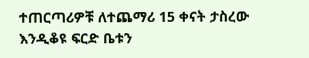ተጠርጣሪዎቹ ለተጨማሪ 15 ቀናት ታስረው እንዲቆዩ ፍርድ ቤቱን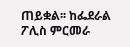ጠይቋል፡፡ ከፌደራል ፖሊስ ምርመራ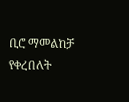ቢሮ ማመልከቻ የቀረበለት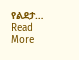የልደታ…
Read More